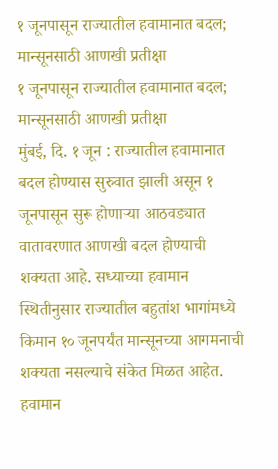१ जूनपासून राज्यातील हवामानात बदल; मान्सूनसाठी आणखी प्रतीक्षा
१ जूनपासून राज्यातील हवामानात बदल; मान्सूनसाठी आणखी प्रतीक्षा
मुंबई, दि. १ जून : राज्यातील हवामानात बदल होण्यास सुरुवात झाली असून १ जूनपासून सुरू होणाऱ्या आठवड्यात वातावरणात आणखी बदल होण्याची शक्यता आहे. सध्याच्या हवामान स्थितीनुसार राज्यातील बहुतांश भागांमध्ये किमान १० जूनपर्यंत मान्सूनच्या आगमनाची शक्यता नसल्याचे संकेत मिळत आहेत.
हवामान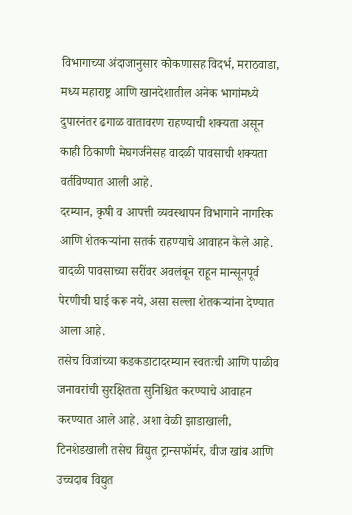विभागाच्या अंदाजानुसार कोकणासह विदर्भ, मराठवाडा, मध्य महाराष्ट्र आणि खानदेशातील अनेक भागांमध्ये दुपारनंतर ढगाळ वातावरण राहण्याची शक्यता असून काही ठिकाणी मेघगर्जनेसह वादळी पावसाची शक्यता वर्तविण्यात आली आहे.
दरम्यान, कृषी व आपत्ती व्यवस्थापन विभागाने नागरिक आणि शेतकऱ्यांना सतर्क राहण्याचे आवाहन केले आहे. वादळी पावसाच्या सरींवर अवलंबून राहून मान्सूनपूर्व पेरणीची घाई करू नये, असा सल्ला शेतकऱ्यांना देण्यात आला आहे.
तसेच विजांच्या कडकडाटादरम्यान स्वतःची आणि पाळीव जनावरांची सुरक्षितता सुनिश्चित करण्याचे आवाहन करण्यात आले आहे. अशा वेळी झाडाखाली, टिनशेडखाली तसेच विद्युत ट्रान्सफॉर्मर, वीज खांब आणि उच्चदाब विद्युत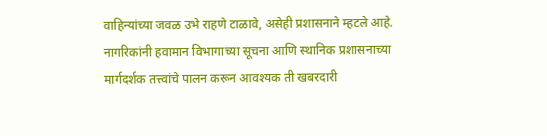वाहिन्यांच्या जवळ उभे राहणे टाळावे, असेही प्रशासनाने म्हटले आहे.
नागरिकांनी हवामान विभागाच्या सूचना आणि स्थानिक प्रशासनाच्या मार्गदर्शक तत्त्वांचे पालन करून आवश्यक ती खबरदारी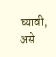घ्यावी, असे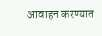आवाहन करण्यात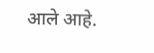आले आहे.